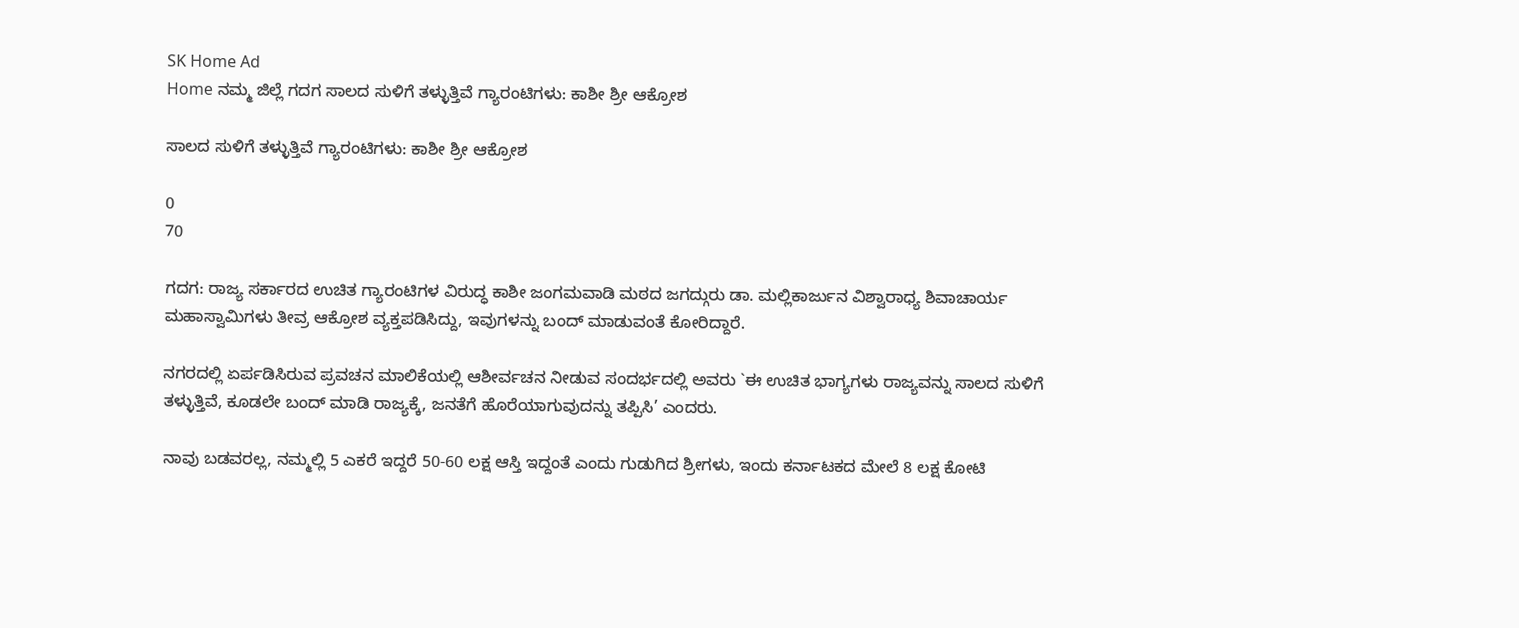SK Home Ad
Home ನಮ್ಮ ಜಿಲ್ಲೆ ಗದಗ ಸಾಲದ ಸುಳಿಗೆ ತಳ್ಳುತ್ತಿವೆ ಗ್ಯಾರಂಟಿಗಳು: ಕಾಶೀ ಶ್ರೀ ಆಕ್ರೋಶ

ಸಾಲದ ಸುಳಿಗೆ ತಳ್ಳುತ್ತಿವೆ ಗ್ಯಾರಂಟಿಗಳು: ಕಾಶೀ ಶ್ರೀ ಆಕ್ರೋಶ

0
70

ಗದಗ: ರಾಜ್ಯ ಸರ್ಕಾರದ ಉಚಿತ ಗ್ಯಾರಂಟಿಗಳ ವಿರುದ್ಧ ಕಾಶೀ ಜಂಗಮವಾಡಿ ಮಠದ ಜಗದ್ಗುರು ಡಾ. ಮಲ್ಲಿಕಾರ್ಜುನ ವಿಶ್ವಾರಾಧ್ಯ ಶಿವಾಚಾರ್ಯ ಮಹಾಸ್ವಾಮಿಗಳು ತೀವ್ರ ಆಕ್ರೋಶ ವ್ಯಕ್ತಪಡಿಸಿದ್ದು, ಇವುಗಳನ್ನು ಬಂದ್ ಮಾಡುವಂತೆ ಕೋರಿದ್ದಾರೆ.

ನಗರದಲ್ಲಿ ಏರ್ಪಡಿಸಿರುವ ಪ್ರವಚನ ಮಾಲಿಕೆಯಲ್ಲಿ ಆಶೀರ್ವಚನ ನೀಡುವ ಸಂದರ್ಭದಲ್ಲಿ ಅವರು `ಈ ಉಚಿತ ಭಾಗ್ಯಗಳು ರಾಜ್ಯವನ್ನು ಸಾಲದ ಸುಳಿಗೆ ತಳ್ಳುತ್ತಿವೆ, ಕೂಡಲೇ ಬಂದ್ ಮಾಡಿ ರಾಜ್ಯಕ್ಕೆ, ಜನತೆಗೆ ಹೊರೆಯಾಗುವುದನ್ನು ತಪ್ಪಿಸಿ’ ಎಂದರು.

ನಾವು ಬಡವರಲ್ಲ, ನಮ್ಮಲ್ಲಿ 5 ಎಕರೆ ಇದ್ದರೆ 50-60 ಲಕ್ಷ ಆಸ್ತಿ ಇದ್ದಂತೆ ಎಂದು ಗುಡುಗಿದ ಶ್ರೀಗಳು, ಇಂದು ಕರ್ನಾಟಕದ ಮೇಲೆ 8 ಲಕ್ಷ ಕೋಟಿ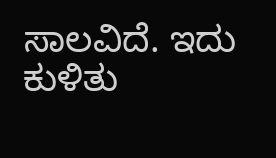ಸಾಲವಿದೆ. ಇದು ಕುಳಿತು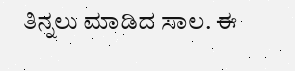ತಿನ್ನಲು ಮಾಡಿದ ಸಾಲ. ಈ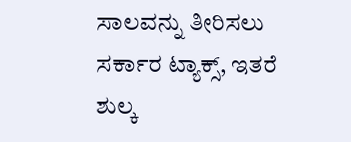ಸಾಲವನ್ನು ತೀರಿಸಲು ಸರ್ಕಾರ ಟ್ಯಾಕ್ಸ್‌, ಇತರೆ ಶುಲ್ಕ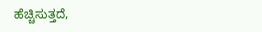ಹೆಚ್ಚಿಸುತ್ತದೆ,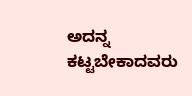ಅದನ್ನ ಕಟ್ಟಬೇಕಾದವರು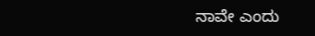ನಾವೇ ಎಂದು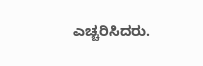ಎಚ್ಚರಿಸಿದರು.